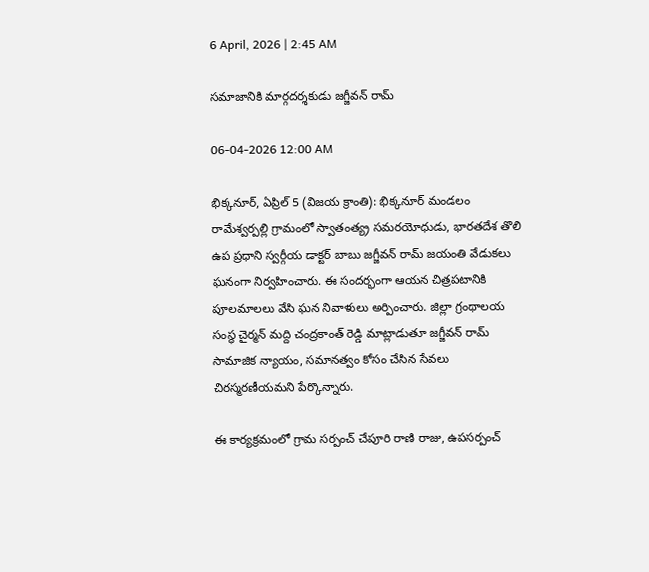6 April, 2026 | 2:45 AM

సమాజానికి మార్గదర్శకుడు జగ్జీవన్ రామ్

06-04-2026 12:00 AM

భిక్కనూర్, ఏప్రిల్ 5 (విజయ క్రాంతి): భిక్కనూర్ మండలం రామేశ్వర్పల్లి గ్రామంలో స్వాతంత్య్ర సమరయోధుడు, భారతదేశ తొలి ఉప ప్రధాని స్వర్గీయ డాక్టర్ బాబు జగ్జీవన్ రామ్ జయంతి వేడుకలు ఘనంగా నిర్వహించారు. ఈ సందర్భంగా ఆయన చిత్రపటానికి పూలమాలలు వేసి ఘన నివాళులు అర్పించారు. జిల్లా గ్రంథాలయ సంస్థ చైర్మన్ మద్ది చంద్రకాంత్ రెడ్డి మాట్లాడుతూ జగ్జీవన్ రామ్ సామాజిక న్యాయం, సమానత్వం కోసం చేసిన సేవలు చిరస్మరణీయమని పేర్కొన్నారు.

ఈ కార్యక్రమంలో గ్రామ సర్పంచ్ చేపూరి రాణి రాజు, ఉపసర్పంచ్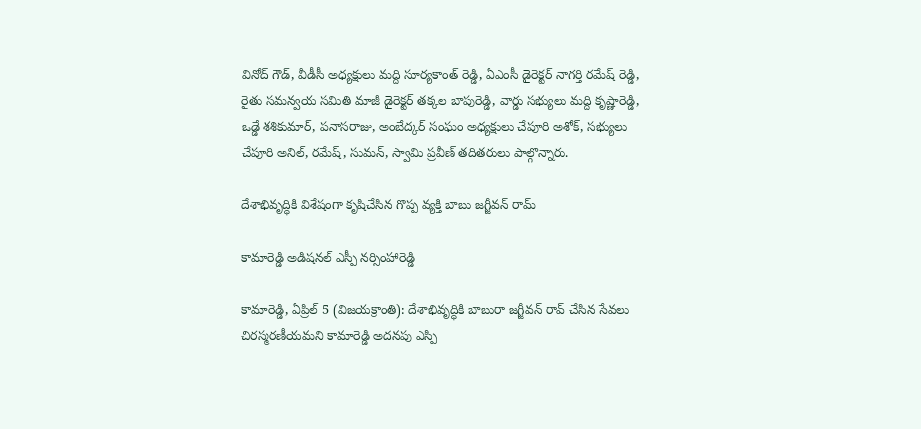వినోద్ గౌడ్, వీడీసీ అధ్యక్షులు మద్ది సూర్యకాంత్ రెడ్డి, ఏఎంసీ డైరెక్టర్ నాగర్తి రమేష్ రెడ్డి, రైతు సమన్వయ సమితి మాజీ డైరెక్టర్ తక్కల బాపురెడ్డి, వార్డు సభ్యులు మద్ది కృష్ణారెడ్డి, ఒడ్డే శశికుమార్, పనాసరాజు, అంబేద్కర్ సంఘం అధ్యక్షులు చేపూరి అశోక్, సభ్యులు చేపూరి అనిల్, రమేష్, సుమన్, స్వామి ప్రవీణ్ తదితరులు పాల్గొన్నారు.

దేశాభివృద్ధికి విశేషంగా కృషిచేసిన గొప్ప వ్యక్తి బాబు జగ్జీవన్ రామ్

కామారెడ్డి అడిషనల్ ఎస్పీ నర్సింహారెడ్డి

కామారెడ్డి, ఏప్రిల్ 5 (విజయక్రాంతి): దేశాభివృద్ధికి బాబురా జగ్జీవన్ రావ్ చేసిన సేవలు చిరస్మరణీయమని కామారెడ్డి అదనపు ఎస్పి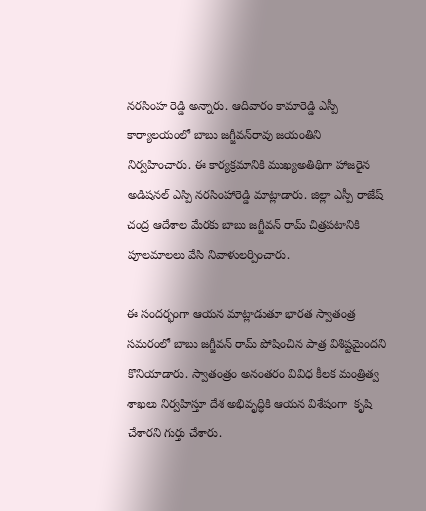నరసింహ రెడ్డి అన్నారు. ఆదివారం కామారెడ్డి ఎస్పీ కార్యాలయంలో బాబు జగ్జీవన్‌రావు జయంతిని నిర్వహించారు. ఈ కార్యక్రమానికి ముఖ్యఅతిథిగా హాజరైన అడిషనల్ ఎస్పి నరసింహారెడ్డి మాట్లాడారు. జిల్లా ఎస్పీ రాజేష్ చంద్ర ఆదేశాల మేరకు బాబు జగ్జీవన్ రామ్ చిత్రపటానికి పూలమాలలు వేసి నివాళులర్పించారు.

ఈ సందర్భంగా ఆయన మాట్లాడుతూ భారత స్వాతంత్ర సమరంలో బాబు జగ్జీవన్ రామ్ పోషించిన పాత్ర విశిష్టమైందని కొనియాడారు. స్వాతంత్రం అనంతరం వివిధ కీలక మంత్రిత్వ శాఖలు నిర్వహిస్తూ దేశ అభివృద్ధికి ఆయన విశేషంగా  కృషి చేశారని గుర్తు చేశారు.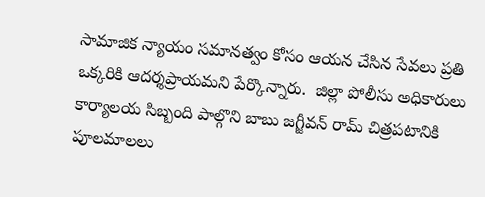సామాజిక న్యాయం సమానత్వం కోసం ఆయన చేసిన సేవలు ప్రతి ఒక్కరికి ఆదర్శప్రాయమని పేర్కొన్నారు.  జిల్లా పోలీసు అధికారులు కార్యాలయ సిబ్బంది పాల్గొని బాబు జగ్జీవన్ రామ్ చిత్రపటానికి పూలమాలలు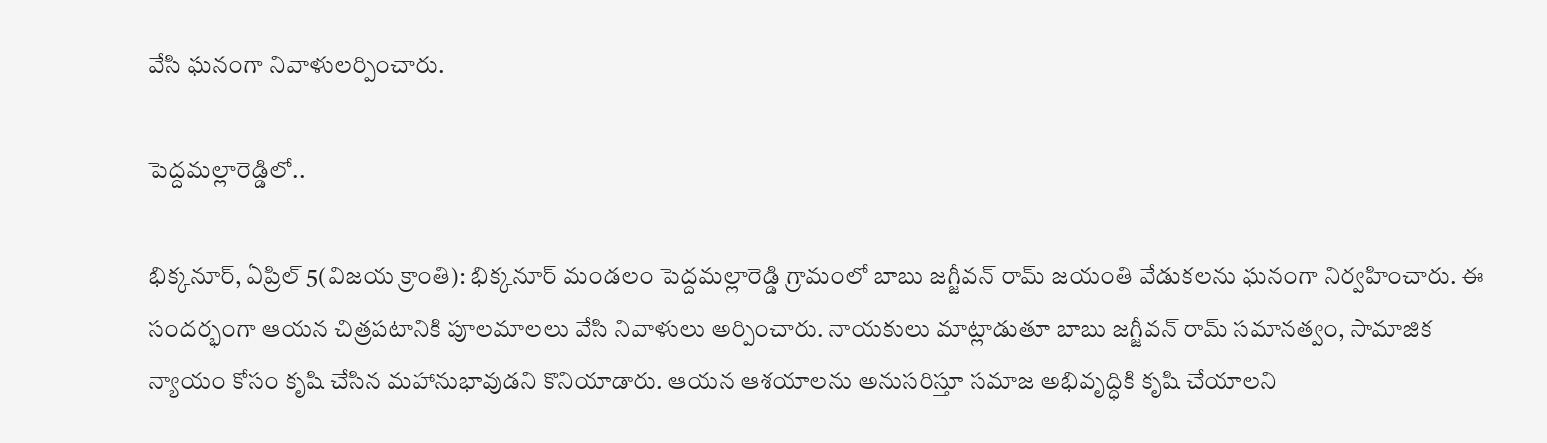వేసి ఘనంగా నివాళులర్పించారు.

పెద్దమల్లారెడ్డిలో..

భిక్కనూర్, ఏప్రిల్ 5(విజయ క్రాంతి): భిక్కనూర్ మండలం పెద్దమల్లారెడ్డి గ్రామంలో బాబు జగ్జీవన్ రామ్ జయంతి వేడుకలను ఘనంగా నిర్వహించారు. ఈ సందర్భంగా ఆయన చిత్రపటానికి పూలమాలలు వేసి నివాళులు అర్పించారు. నాయకులు మాట్లాడుతూ బాబు జగ్జీవన్ రామ్ సమానత్వం, సామాజిక న్యాయం కోసం కృషి చేసిన మహానుభావుడని కొనియాడారు. ఆయన ఆశయాలను అనుసరిస్తూ సమాజ అభివృద్ధికి కృషి చేయాలని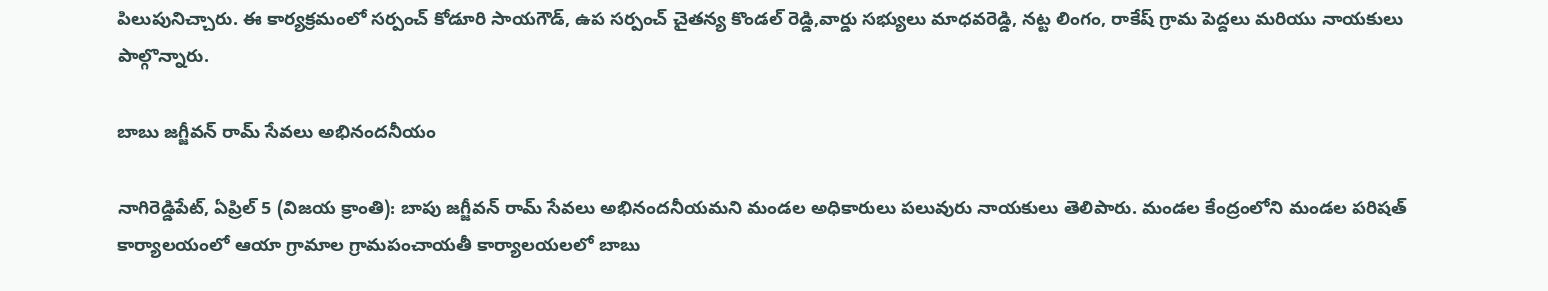పిలుపునిచ్చారు. ఈ కార్యక్రమంలో సర్పంచ్ కోడూరి సాయగౌడ్, ఉప సర్పంచ్ చైతన్య కొండల్ రెడ్డి,వార్డు సభ్యులు మాధవరెడ్డి, నట్ట లింగం, రాకేష్ గ్రామ పెద్దలు మరియు నాయకులు పాల్గొన్నారు.

బాబు జగ్జీవన్ రామ్ సేవలు అభినందనీయం

నాగిరెడ్డిపేట్, ఏప్రిల్ 5 (విజయ క్రాంతి): బాపు జగ్జీవన్ రామ్ సేవలు అభినందనీయమని మండల అధికారులు పలువురు నాయకులు తెలిపారు. మండల కేంద్రంలోని మండల పరిషత్ కార్యాలయంలో ఆయా గ్రామాల గ్రామపంచాయతీ కార్యాలయలలో బాబు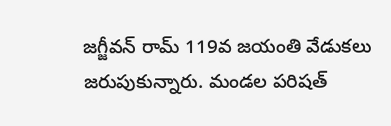జగ్జీవన్ రామ్ 119వ జయంతి వేడుకలు జరుపుకున్నారు. మండల పరిషత్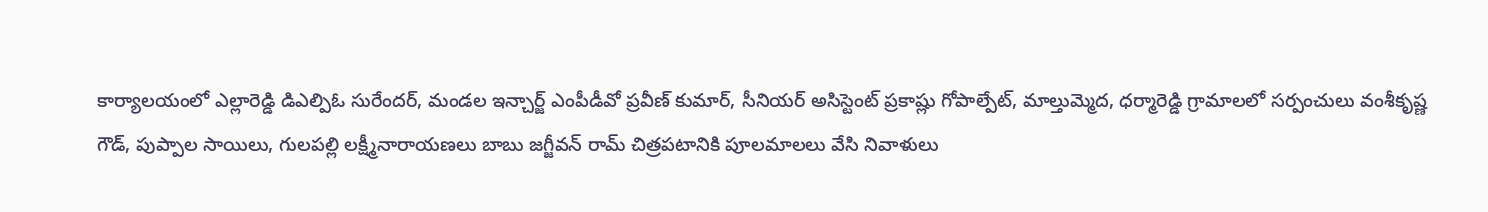కార్యాలయంలో ఎల్లారెడ్డి డిఎల్పిఓ సురేందర్, మండల ఇన్చార్జ్ ఎంపీడీవో ప్రవీణ్ కుమార్, సీనియర్ అసిస్టెంట్ ప్రకాష్లు గోపాల్పేట్, మాల్తుమ్మెద, ధర్మారెడ్డి గ్రామాలలో సర్పంచులు వంశీకృష్ణ గౌడ్, పుప్పాల సాయిలు, గులపల్లి లక్ష్మీనారాయణలు బాబు జగ్జీవన్ రామ్ చిత్రపటానికి పూలమాలలు వేసి నివాళులు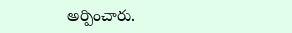అర్పించారు.